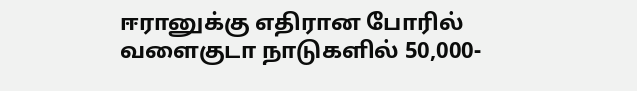ஈரானுக்கு எதிரான போரில் வளைகுடா நாடுகளில் 50,000-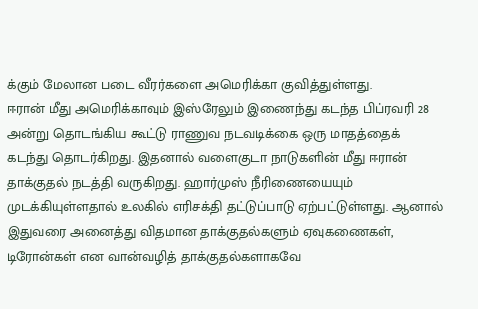க்கும் மேலான படை வீரர்களை அமெரிக்கா குவித்துள்ளது.
ஈரான் மீது அமெரிக்காவும் இஸ்ரேலும் இணைந்து கடந்த பிப்ரவரி 28 அன்று தொடங்கிய கூட்டு ராணுவ நடவடிக்கை ஒரு மாதத்தைக் கடந்து தொடர்கிறது. இதனால் வளைகுடா நாடுகளின் மீது ஈரான் தாக்குதல் நடத்தி வருகிறது. ஹார்முஸ் நீரிணையையும் முடக்கியுள்ளதால் உலகில் எரிசக்தி தட்டுப்பாடு ஏற்பட்டுள்ளது. ஆனால் இதுவரை அனைத்து விதமான தாக்குதல்களும் ஏவுகணைகள், டிரோன்கள் என வான்வழித் தாக்குதல்களாகவே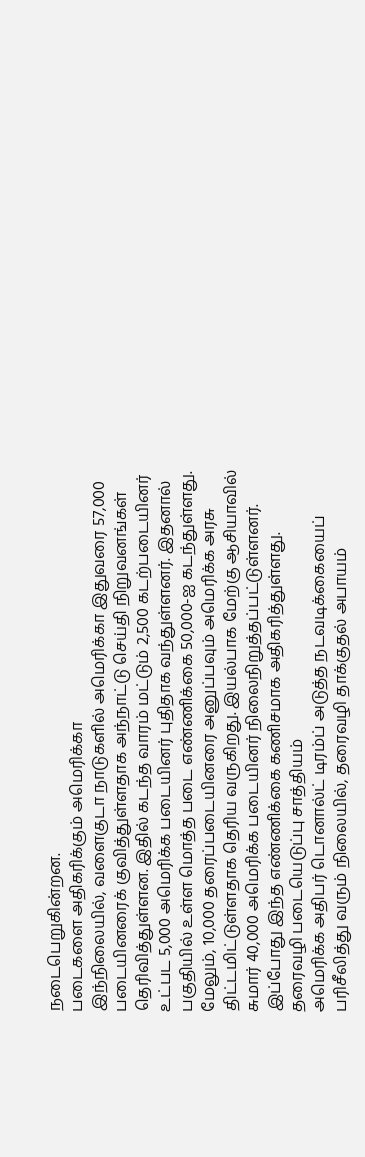நடைபெறுகின்றன.
படைகளை அதிகரிக்கும் அமெரிக்கா
இந்நிலையில், வளைகுடா நாடுகளில் அமெரிக்கா இதுவரை 57,000 படையினரைக் குவித்துள்ளதாக அந்நாட்டு செய்தி நிறுவனங்கள் தெரிவித்துள்ளன. இதில் கடந்த வாரம் மட்டும் 2,500 கடற்படையினர் உட்பட 5,000 அமெரிக்க படையினர் புதிதாக வந்துள்ளனர். இதனால் பகுதியில் உள்ள மொத்த படை எண்ணிக்கை 50,000-ஐ கடந்துள்ளது. மேலும், 10,000 தரைப்படையினரை அனுப்பவும் அமெரிக்க அரசு திட்டமிட்டுள்ளதாக தெரிய வருகிறது. இயல்பாக மேற்கு ஆசியாவில் சுமார் 40,000 அமெரிக்க படையினர் நிலைநிறுத்தப்பட்டுள்ளனர். இப்போது இந்த எண்ணிக்கை கணிசமாக அதிகரித்துள்ளது.
தரைவழி படையெடுப்பு சாத்தியம்
அமெரிக்க அதிபர் டொனால்ட் டிரம்ப் அடுத்த நடவடிக்கையைப் பரிசீலித்து வரும் நிலையில், தரைவழி தாக்குதல் அபாயம்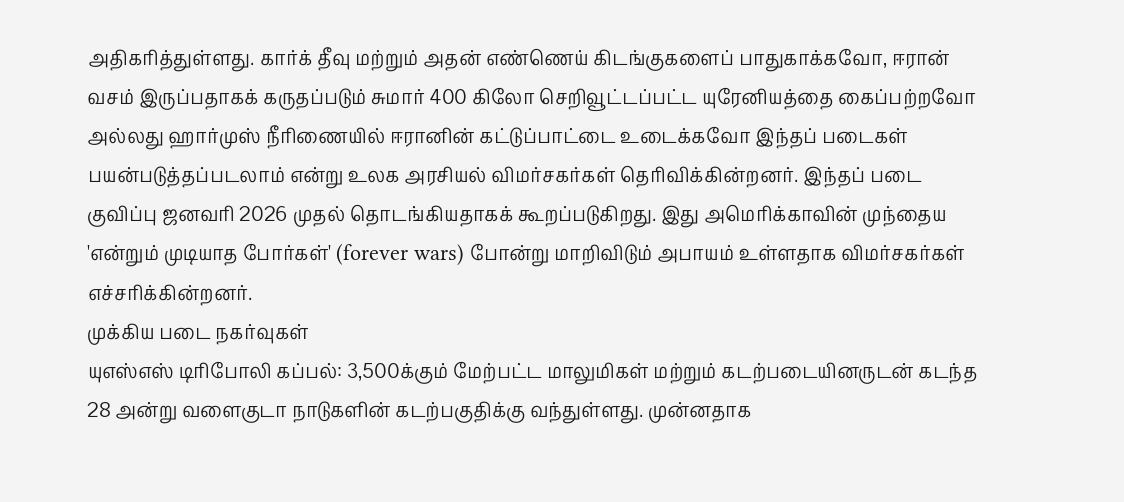அதிகரித்துள்ளது. கார்க் தீவு மற்றும் அதன் எண்ணெய் கிடங்குகளைப் பாதுகாக்கவோ, ஈரான் வசம் இருப்பதாகக் கருதப்படும் சுமார் 400 கிலோ செறிவூட்டப்பட்ட யுரேனியத்தை கைப்பற்றவோ அல்லது ஹார்முஸ் நீரிணையில் ஈரானின் கட்டுப்பாட்டை உடைக்கவோ இந்தப் படைகள் பயன்படுத்தப்படலாம் என்று உலக அரசியல் விமர்சகர்கள் தெரிவிக்கின்றனர். இந்தப் படை குவிப்பு ஜனவரி 2026 முதல் தொடங்கியதாகக் கூறப்படுகிறது. இது அமெரிக்காவின் முந்தைய 'என்றும் முடியாத போர்கள்' (forever wars) போன்று மாறிவிடும் அபாயம் உள்ளதாக விமர்சகர்கள் எச்சரிக்கின்றனர்.
முக்கிய படை நகர்வுகள்
யுஎஸ்எஸ் டிரிபோலி கப்பல்: 3,500க்கும் மேற்பட்ட மாலுமிகள் மற்றும் கடற்படையினருடன் கடந்த 28 அன்று வளைகுடா நாடுகளின் கடற்பகுதிக்கு வந்துள்ளது. முன்னதாக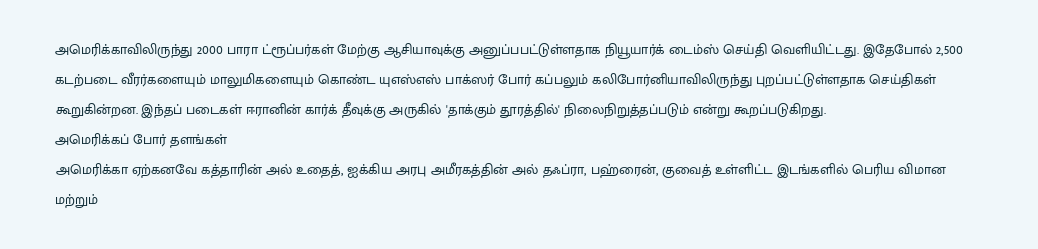அமெரிக்காவிலிருந்து 2000 பாரா ட்ரூப்பர்கள் மேற்கு ஆசியாவுக்கு அனுப்பபட்டுள்ளதாக நியூயார்க் டைம்ஸ் செய்தி வெளியிட்டது. இதேபோல் 2,500 கடற்படை வீரர்களையும் மாலுமிகளையும் கொண்ட யுஎஸ்எஸ் பாக்ஸர் போர் கப்பலும் கலிபோர்னியாவிலிருந்து புறப்பட்டுள்ளதாக செய்திகள் கூறுகின்றன. இந்தப் படைகள் ஈரானின் கார்க் தீவுக்கு அருகில் 'தாக்கும் தூரத்தில்' நிலைநிறுத்தப்படும் என்று கூறப்படுகிறது.
அமெரிக்கப் போர் தளங்கள்
அமெரிக்கா ஏற்கனவே கத்தாரின் அல் உதைத், ஐக்கிய அரபு அமீரகத்தின் அல் தஃப்ரா, பஹ்ரைன், குவைத் உள்ளிட்ட இடங்களில் பெரிய விமான மற்றும்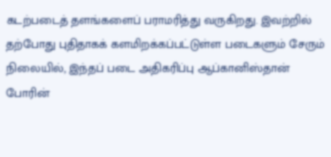கடற்படைத் தளங்களைப் பராமரித்து வருகிறது. இவற்றில் தற்போது புதிதாகக் களமிறக்கப்பட்டுள்ள படைகளும் சேரும் நிலையில், இந்தப் படை அதிகரிப்பு ஆப்கானிஸ்தான் போரின்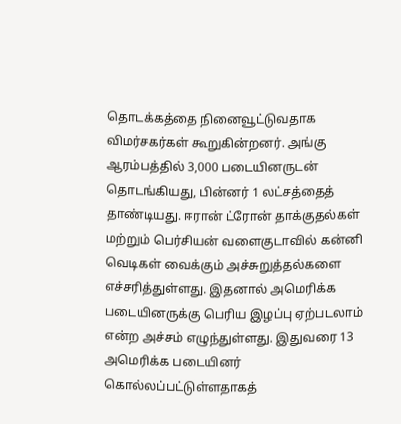தொடக்கத்தை நினைவூட்டுவதாக விமர்சகர்கள் கூறுகின்றனர். அங்கு ஆரம்பத்தில் 3,000 படையினருடன் தொடங்கியது, பின்னர் 1 லட்சத்தைத் தாண்டியது. ஈரான் ட்ரோன் தாக்குதல்கள் மற்றும் பெர்சியன் வளைகுடாவில் கன்னி வெடிகள் வைக்கும் அச்சுறுத்தல்களை எச்சரித்துள்ளது. இதனால் அமெரிக்க படையினருக்கு பெரிய இழப்பு ஏற்படலாம் என்ற அச்சம் எழுந்துள்ளது. இதுவரை 13 அமெரிக்க படையினர் கொல்லப்பட்டுள்ளதாகத்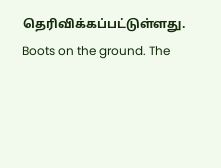தெரிவிக்கப்பட்டுள்ளது.
Boots on the ground. The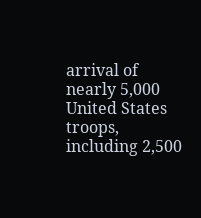arrival of nearly 5,000 United States troops, including 2,500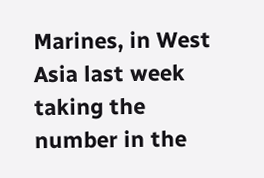Marines, in West Asia last week taking the number in the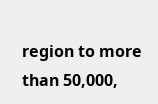region to more than 50,000,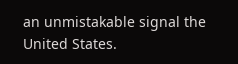an unmistakable signal the United States.